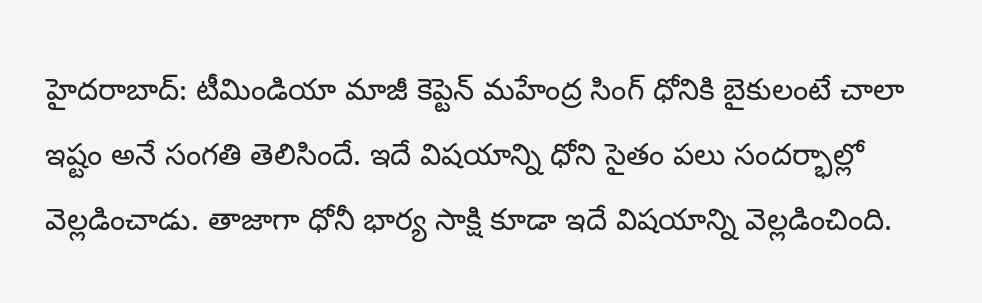హైదరాబాద్: టీమిండియా మాజీ కెప్టెన్ మహేంద్ర సింగ్ ధోనికి బైకులంటే చాలా ఇష్టం అనే సంగతి తెలిసిందే. ఇదే విషయాన్ని ధోని సైతం పలు సందర్భాల్లో వెల్లడించాడు. తాజాగా ధోనీ భార్య సాక్షి కూడా ఇదే విషయాన్ని వెల్లడించింది.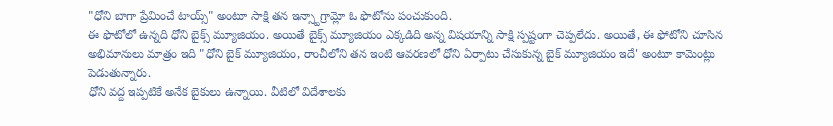"ధోని బాగా ప్రేమించే టాయ్స్" అంటూ సాక్షి తన ఇన్స్టాగ్రామ్లో ఓ ఫొటోను పంచుకుంది.
ఈ ఫొటోలో ఉన్నది ధోని బైక్స్ మ్యూజియం. అయితే బైక్స్ మ్యూజియం ఎక్కడిది అన్న విషయాన్ని సాక్షి స్పష్టంగా చెప్పలేదు. అయితే, ఈ ఫోటోని చూసిన అభిమానులు మాత్రం ఇది "ధోని బైక్ మ్యూజియం, రాంచీలోని తన ఇంటి ఆవరణలో ధోని ఏర్పాటు చేసుకున్న బైక్ మ్యూజియం ఇదే' అంటూ కామెంట్లు పెడుతున్నారు.
ధోని వద్ద ఇప్పటికే అనేక బైకులు ఉన్నాయి. వీటిలో విదేశాలకు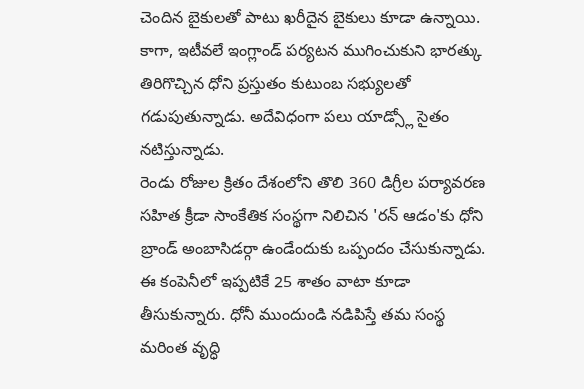చెందిన బైకులతో పాటు ఖరీదైన బైకులు కూడా ఉన్నాయి. కాగా, ఇటీవలే ఇంగ్లాండ్ పర్యటన ముగించుకుని భారత్కు తిరిగొచ్చిన ధోని ప్రస్తుతం కుటుంబ సభ్యులతో గడుపుతున్నాడు. అదేవిధంగా పలు యాడ్స్లో సైతం నటిస్తున్నాడు.
రెండు రోజుల క్రితం దేశంలోని తొలి 360 డిగ్రీల పర్యావరణ సహిత క్రీడా సాంకేతిక సంస్థగా నిలిచిన 'రన్ ఆడం'కు ధోని బ్రాండ్ అంబాసిడర్గా ఉండేందుకు ఒప్పందం చేసుకున్నాడు. ఈ కంపెనీలో ఇప్పటికే 25 శాతం వాటా కూడా తీసుకున్నారు. ధోనీ ముందుండి నడిపిస్తే తమ సంస్థ మరింత వృద్ధి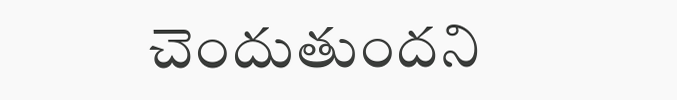చెందుతుందని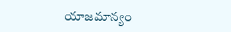యాజమాన్యం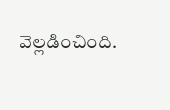వెల్లడించింది.